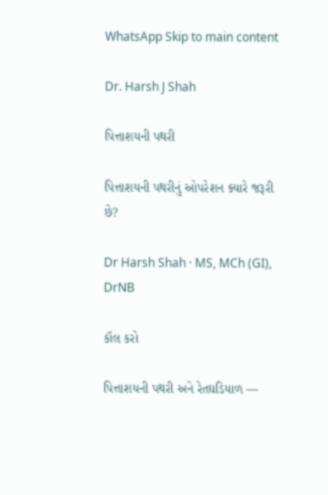WhatsApp Skip to main content

Dr. Harsh J Shah

પિત્તાશયની પથરી

પિત્તાશયની પથરીનું ઓપરેશન ક્યારે જરૂરી છે?

Dr Harsh Shah · MS, MCh (GI), DrNB

કૉલ કરો

પિત્તાશયની પથરી અને રેતઘડિયાળ —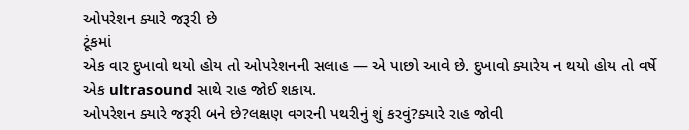ઓપરેશન ક્યારે જરૂરી છે
ટૂંકમાં
એક વાર દુખાવો થયો હોય તો ઓપરેશનની સલાહ — એ પાછો આવે છે. દુખાવો ક્યારેય ન થયો હોય તો વર્ષે એક ultrasound સાથે રાહ જોઈ શકાય.
ઓપરેશન ક્યારે જરૂરી બને છે?લક્ષણ વગરની પથરીનું શું કરવું?ક્યારે રાહ જોવી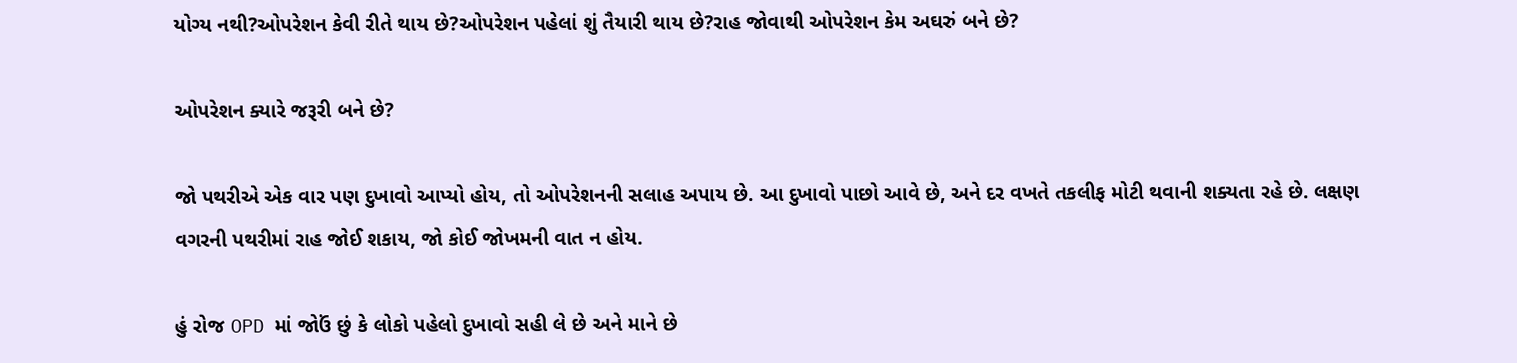યોગ્ય નથી?ઓપરેશન કેવી રીતે થાય છે?ઓપરેશન પહેલાં શું તૈયારી થાય છે?રાહ જોવાથી ઓપરેશન કેમ અઘરું બને છે?

ઓપરેશન ક્યારે જરૂરી બને છે?

જો પથરીએ એક વાર પણ દુખાવો આપ્યો હોય, તો ઓપરેશનની સલાહ અપાય છે. આ દુખાવો પાછો આવે છે, અને દર વખતે તકલીફ મોટી થવાની શક્યતા રહે છે. લક્ષણ વગરની પથરીમાં રાહ જોઈ શકાય, જો કોઈ જોખમની વાત ન હોય.

હું રોજ OPD માં જોઉં છું કે લોકો પહેલો દુખાવો સહી લે છે અને માને છે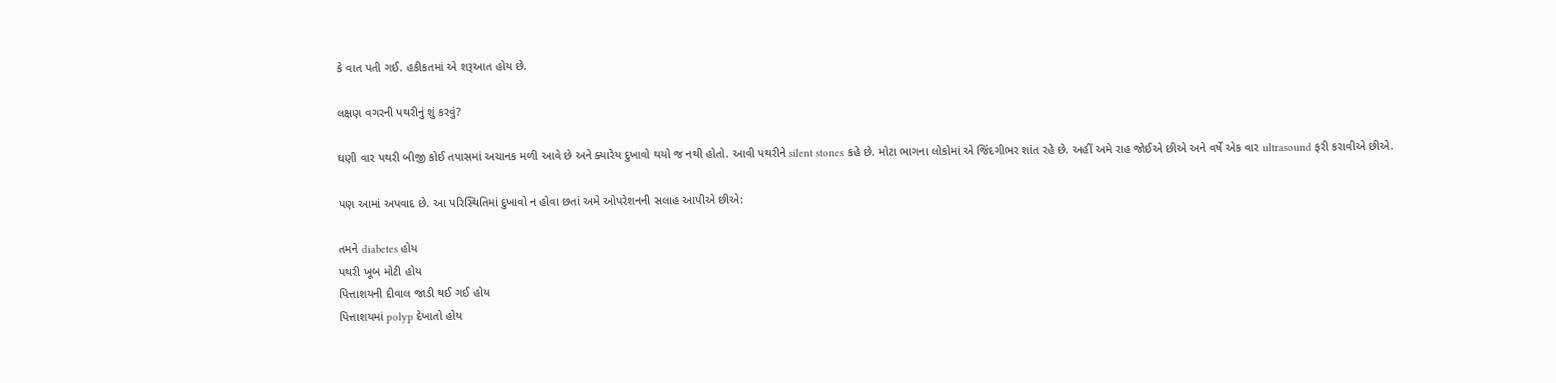કે વાત પતી ગઈ. હકીકતમાં એ શરૂઆત હોય છે.

લક્ષણ વગરની પથરીનું શું કરવું?

ઘણી વાર પથરી બીજી કોઈ તપાસમાં અચાનક મળી આવે છે અને ક્યારેય દુખાવો થયો જ નથી હોતો. આવી પથરીને silent stones કહે છે. મોટા ભાગના લોકોમાં એ જિંદગીભર શાંત રહે છે. અહીં અમે રાહ જોઈએ છીએ અને વર્ષે એક વાર ultrasound ફરી કરાવીએ છીએ.

પણ આમાં અપવાદ છે. આ પરિસ્થિતિમાં દુખાવો ન હોવા છતાં અમે ઓપરેશનની સલાહ આપીએ છીએ:

તમને diabetes હોય
પથરી ખૂબ મોટી હોય
પિત્તાશયની દીવાલ જાડી થઈ ગઈ હોય
પિત્તાશયમાં polyp દેખાતો હોય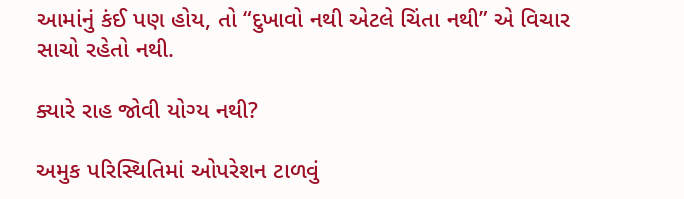આમાંનું કંઈ પણ હોય, તો “દુખાવો નથી એટલે ચિંતા નથી” એ વિચાર સાચો રહેતો નથી.

ક્યારે રાહ જોવી યોગ્ય નથી?

અમુક પરિસ્થિતિમાં ઓપરેશન ટાળવું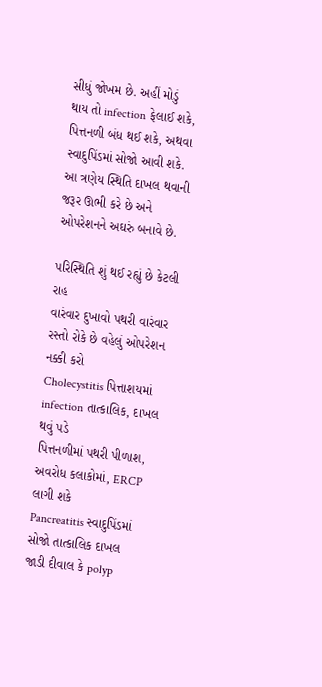સીધું જોખમ છે. અહીં મોડું થાય તો infection ફેલાઈ શકે, પિત્તનળી બંધ થઈ શકે, અથવા સ્વાદુપિંડમાં સોજો આવી શકે. આ ત્રણેય સ્થિતિ દાખલ થવાની જરૂર ઊભી કરે છે અને ઓપરેશનને અઘરું બનાવે છે.

પરિસ્થિતિ શું થઈ રહ્યું છે કેટલી રાહ
વારંવાર દુખાવો પથરી વારંવાર રસ્તો રોકે છે વહેલું ઓપરેશન નક્કી કરો
Cholecystitis પિત્તાશયમાં infection તાત્કાલિક, દાખલ થવું પડે
પિત્તનળીમાં પથરી પીળાશ, અવરોધ કલાકોમાં, ERCP લાગી શકે
Pancreatitis સ્વાદુપિંડમાં સોજો તાત્કાલિક દાખલ
જાડી દીવાલ કે polyp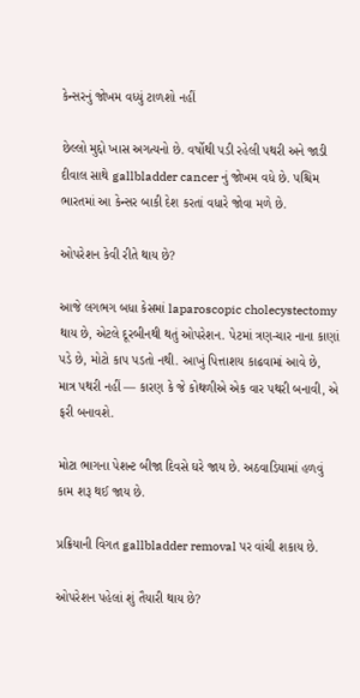કેન્સરનું જોખમ વધ્યું ટાળશો નહીં

છેલ્લો મુદ્દો ખાસ અગત્યનો છે. વર્ષોથી પડી રહેલી પથરી અને જાડી દીવાલ સાથે gallbladder cancer નું જોખમ વધે છે. પશ્ચિમ ભારતમાં આ કેન્સર બાકી દેશ કરતાં વધારે જોવા મળે છે.

ઓપરેશન કેવી રીતે થાય છે?

આજે લગભગ બધા કેસમાં laparoscopic cholecystectomy થાય છે, એટલે દૂરબીનથી થતું ઓપરેશન. પેટમાં ત્રણ-ચાર નાના કાણાં પડે છે, મોટો કાપ પડતો નથી. આખું પિત્તાશય કાઢવામાં આવે છે, માત્ર પથરી નહીં — કારણ કે જે કોથળીએ એક વાર પથરી બનાવી, એ ફરી બનાવશે.

મોટા ભાગના પેશન્ટ બીજા દિવસે ઘરે જાય છે. અઠવાડિયામાં હળવું કામ શરૂ થઈ જાય છે.

પ્રક્રિયાની વિગત gallbladder removal પર વાંચી શકાય છે.

ઓપરેશન પહેલાં શું તૈયારી થાય છે?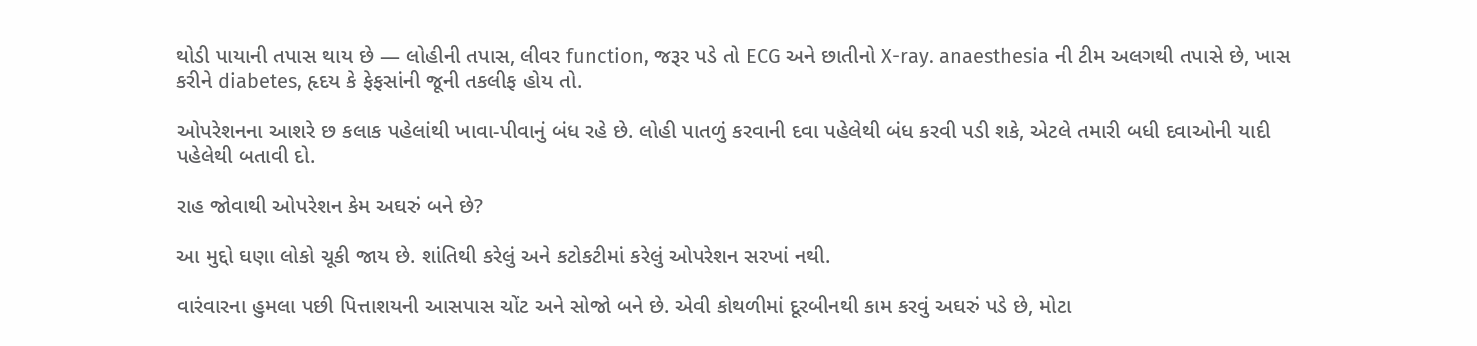થોડી પાયાની તપાસ થાય છે — લોહીની તપાસ, લીવર function, જરૂર પડે તો ECG અને છાતીનો X-ray. anaesthesia ની ટીમ અલગથી તપાસે છે, ખાસ કરીને diabetes, હૃદય કે ફેફસાંની જૂની તકલીફ હોય તો.

ઓપરેશનના આશરે છ કલાક પહેલાંથી ખાવા-પીવાનું બંધ રહે છે. લોહી પાતળું કરવાની દવા પહેલેથી બંધ કરવી પડી શકે, એટલે તમારી બધી દવાઓની યાદી પહેલેથી બતાવી દો.

રાહ જોવાથી ઓપરેશન કેમ અઘરું બને છે?

આ મુદ્દો ઘણા લોકો ચૂકી જાય છે. શાંતિથી કરેલું અને કટોકટીમાં કરેલું ઓપરેશન સરખાં નથી.

વારંવારના હુમલા પછી પિત્તાશયની આસપાસ ચોંટ અને સોજો બને છે. એવી કોથળીમાં દૂરબીનથી કામ કરવું અઘરું પડે છે, મોટા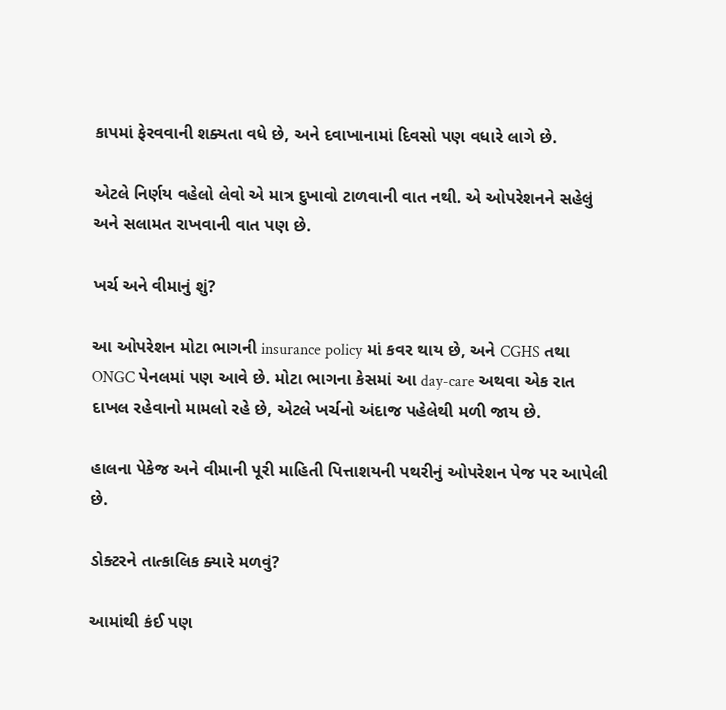કાપમાં ફેરવવાની શક્યતા વધે છે, અને દવાખાનામાં દિવસો પણ વધારે લાગે છે.

એટલે નિર્ણય વહેલો લેવો એ માત્ર દુખાવો ટાળવાની વાત નથી. એ ઓપરેશનને સહેલું અને સલામત રાખવાની વાત પણ છે.

ખર્ચ અને વીમાનું શું?

આ ઓપરેશન મોટા ભાગની insurance policy માં કવર થાય છે, અને CGHS તથા ONGC પેનલમાં પણ આવે છે. મોટા ભાગના કેસમાં આ day-care અથવા એક રાત દાખલ રહેવાનો મામલો રહે છે, એટલે ખર્ચનો અંદાજ પહેલેથી મળી જાય છે.

હાલના પેકેજ અને વીમાની પૂરી માહિતી પિત્તાશયની પથરીનું ઓપરેશન પેજ પર આપેલી છે.

ડોક્ટરને તાત્કાલિક ક્યારે મળવું?

આમાંથી કંઈ પણ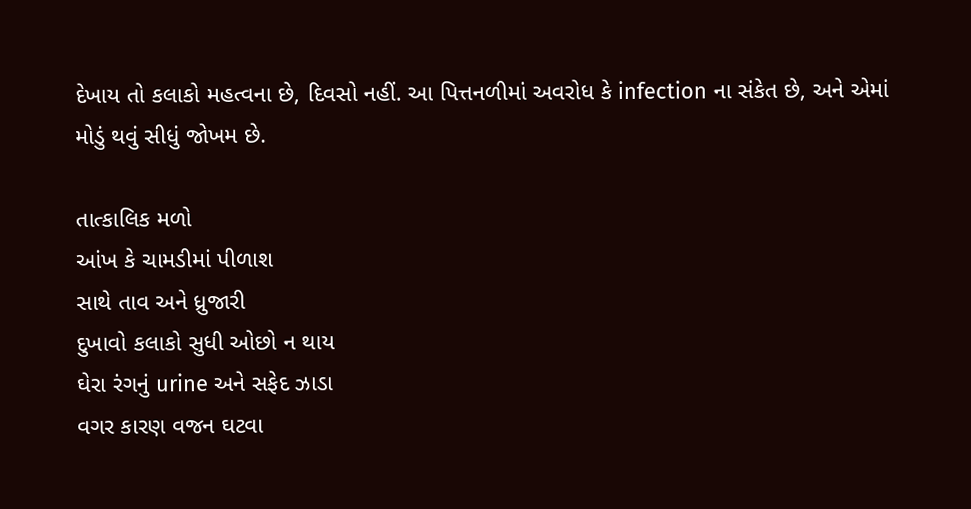દેખાય તો કલાકો મહત્વના છે, દિવસો નહીં. આ પિત્તનળીમાં અવરોધ કે infection ના સંકેત છે, અને એમાં મોડું થવું સીધું જોખમ છે.

તાત્કાલિક મળો
આંખ કે ચામડીમાં પીળાશ
સાથે તાવ અને ધ્રુજારી
દુખાવો કલાકો સુધી ઓછો ન થાય
ઘેરા રંગનું urine અને સફેદ ઝાડા
વગર કારણ વજન ઘટવા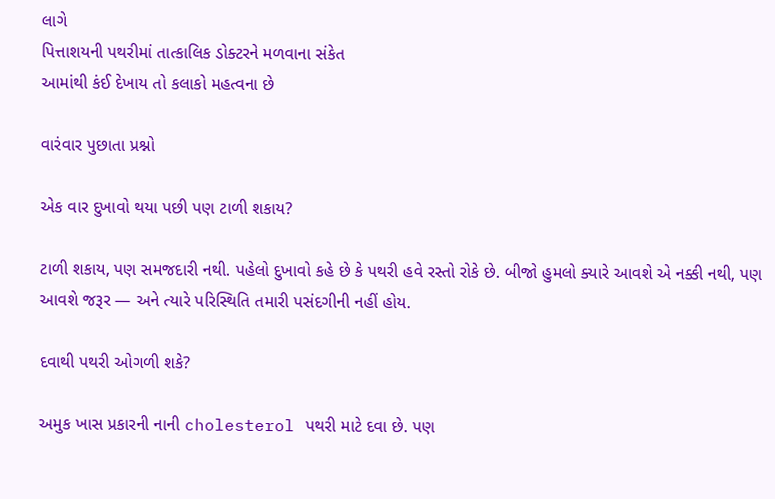લાગે
પિત્તાશયની પથરીમાં તાત્કાલિક ડોક્ટરને મળવાના સંકેત
આમાંથી કંઈ દેખાય તો કલાકો મહત્વના છે

વારંવાર પુછાતા પ્રશ્નો

એક વાર દુખાવો થયા પછી પણ ટાળી શકાય?

ટાળી શકાય, પણ સમજદારી નથી. પહેલો દુખાવો કહે છે કે પથરી હવે રસ્તો રોકે છે. બીજો હુમલો ક્યારે આવશે એ નક્કી નથી, પણ આવશે જરૂર — અને ત્યારે પરિસ્થિતિ તમારી પસંદગીની નહીં હોય.

દવાથી પથરી ઓગળી શકે?

અમુક ખાસ પ્રકારની નાની cholesterol પથરી માટે દવા છે. પણ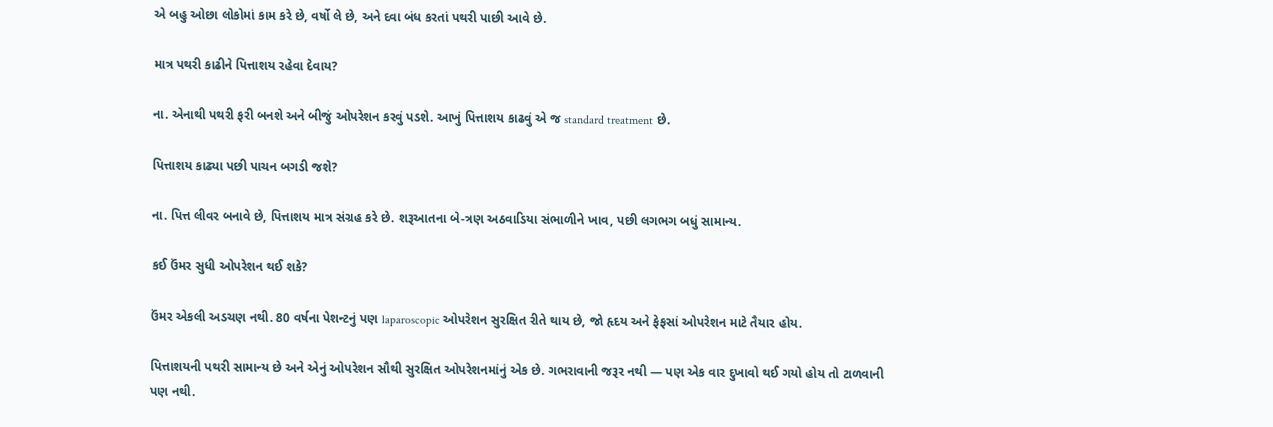એ બહુ ઓછા લોકોમાં કામ કરે છે, વર્ષો લે છે, અને દવા બંધ કરતાં પથરી પાછી આવે છે.

માત્ર પથરી કાઢીને પિત્તાશય રહેવા દેવાય?

ના. એનાથી પથરી ફરી બનશે અને બીજું ઓપરેશન કરવું પડશે. આખું પિત્તાશય કાઢવું એ જ standard treatment છે.

પિત્તાશય કાઢ્યા પછી પાચન બગડી જશે?

ના. પિત્ત લીવર બનાવે છે, પિત્તાશય માત્ર સંગ્રહ કરે છે. શરૂઆતના બે-ત્રણ અઠવાડિયા સંભાળીને ખાવ, પછી લગભગ બધું સામાન્ય.

કઈ ઉંમર સુધી ઓપરેશન થઈ શકે?

ઉંમર એકલી અડચણ નથી. 80 વર્ષના પેશન્ટનું પણ laparoscopic ઓપરેશન સુરક્ષિત રીતે થાય છે, જો હૃદય અને ફેફસાં ઓપરેશન માટે તૈયાર હોય.

પિત્તાશયની પથરી સામાન્ય છે અને એનું ઓપરેશન સૌથી સુરક્ષિત ઓપરેશનમાંનું એક છે. ગભરાવાની જરૂર નથી — પણ એક વાર દુખાવો થઈ ગયો હોય તો ટાળવાની પણ નથી.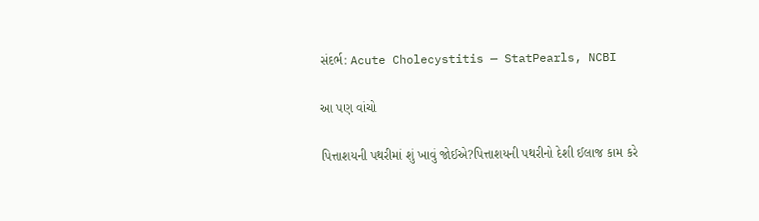સંદર્ભ: Acute Cholecystitis — StatPearls, NCBI

આ પણ વાંચો

પિત્તાશયની પથરીમાં શું ખાવું જોઈએ?પિત્તાશયની પથરીનો દેશી ઈલાજ કામ કરે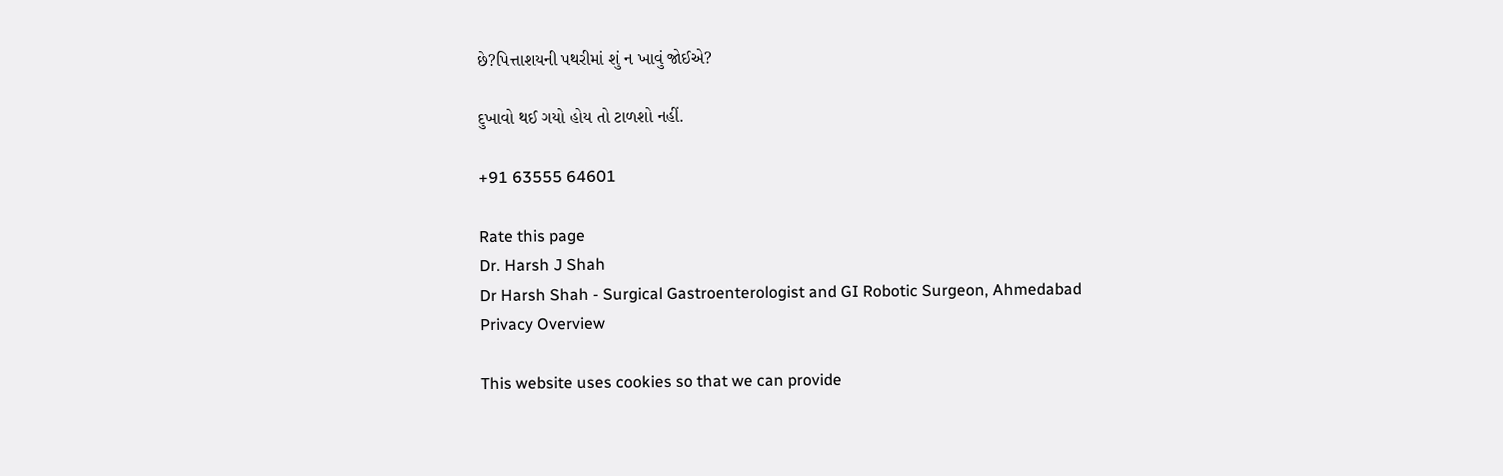છે?પિત્તાશયની પથરીમાં શું ન ખાવું જોઈએ?

દુખાવો થઈ ગયો હોય તો ટાળશો નહીં.

+91 63555 64601

Rate this page
Dr. Harsh J Shah
Dr Harsh Shah - Surgical Gastroenterologist and GI Robotic Surgeon, Ahmedabad
Privacy Overview

This website uses cookies so that we can provide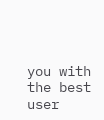you with the best user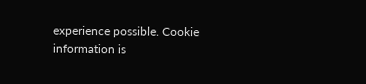experience possible. Cookie information is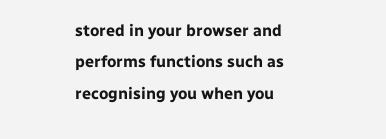stored in your browser and performs functions such as recognising you when you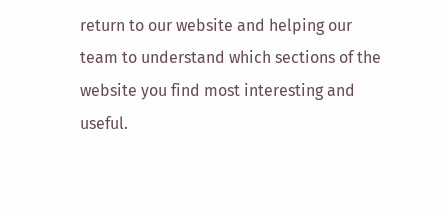return to our website and helping our team to understand which sections of the website you find most interesting and useful.